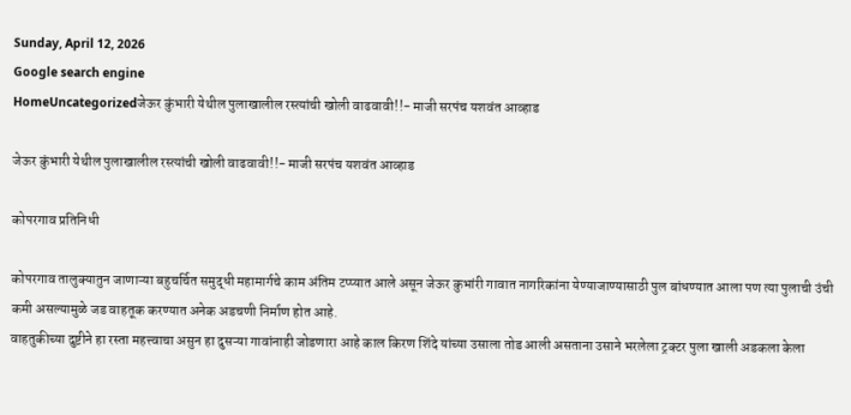Sunday, April 12, 2026
Google search engine
HomeUncategorizedजेऊर कुंभारी येथील पुलाखालील रस्त्यांची खोली वाढवावी!!- माजी सरपंच यशवंत आव्हाड

जेऊर कुंभारी येथील पुलाखालील रस्त्यांची खोली वाढवावी!!- माजी सरपंच यशवंत आव्हाड

कोपरगाव प्रतिनिधी

कोपरगाव तालुक्यातुन जाणाऱ्या बहुचर्चित समुद्धी महामार्गचे काम अंतिम टप्प्यात आले असून जेऊर कुभांरी गावात नागरिकांना येण्याजाण्यासाठी पुल बांधण्यात आला पण त्या पुलाची उंची कमी असल्यामुळे जड वाहतूक करण्यात अनेक अडचणी निर्माण होत आहे.
वाहतुकीच्या दुष्टीने हा रस्ता महत्त्वाचा असुन हा दुसऱ्या गावांनाही जोडणारा आहे काल किरण शिंदे यांच्या उसाला तोड आली असताना उसाने भरलेला ट्रक्टर पुला खाली अडकला केला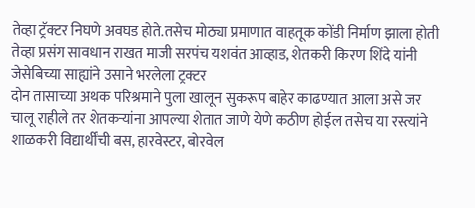तेव्हा ट्रॅक्टर निघणे अवघड होते.तसेच मोठ्या प्रमाणात वाहतूक कोंडी निर्माण झाला होती
तेव्हा प्रसंग सावधान राखत माजी सरपंच यशवंत आव्हाड, शेतकरी किरण शिंदे यांनी जेसेबिच्या साह्यांने उसाने भरलेला ट्रक्टर
दोन तासाच्या अथक परिश्रमाने पुला खालून सुकरूप बाहेर काढण्यात आला असे जर चालू राहीले तर शेतकऱ्यांना आपल्या शेतात जाणे येणे कठीण होईल तसेच या रस्त्यांने शाळकरी विद्यार्थींची बस, हारवेस्टर, बोरवेल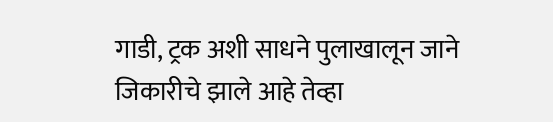गाडी, ट्रक अशी साधने पुलाखालून जाने जिकारीचे झाले आहे तेव्हा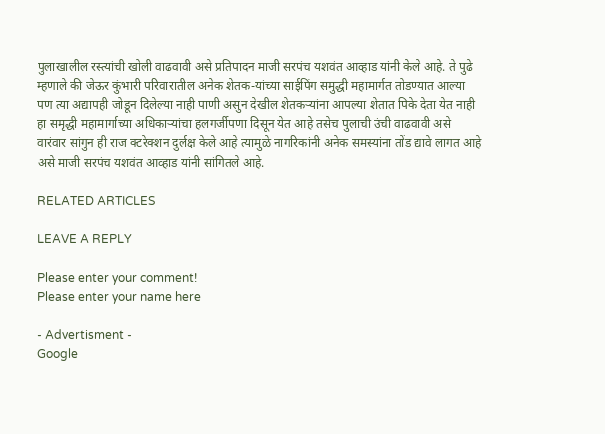पुलाखालील रस्त्यांची खोली वाढवावी असे प्रतिपादन माजी सरपंच यशवंत आव्हाड यांनी केले आहे. ते पुढे म्हणाले की जेऊर कुंभारी परिवारातील अनेक शेतक-यांच्या साईपिंग समुद्धी महामार्गत तोडण्यात आल्या पण त्या अद्यापही जोडून दिलेल्या नाही पाणी असुन देखील शेतकऱ्यांना आपल्या शेतात पिके देता येत नाही हा समृद्धी महामार्गाच्या अधिकाऱ्यांचा हलगर्जीपणा दिसून येत आहे तसेच पुलाची उंची वाढवावी असे वारंवार सांगुन ही राज क्टरेक्शन दुर्लक्ष केले आहे त्यामुळे नागरिकांनी अनेक समस्यांना तोंड द्यावे लागत आहे असे माजी सरपंच यशवंत आव्हाड यांनी सांगितले आहे.

RELATED ARTICLES

LEAVE A REPLY

Please enter your comment!
Please enter your name here

- Advertisment -
Google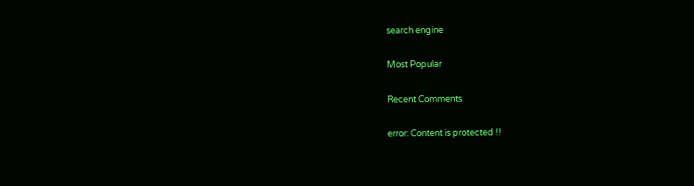search engine

Most Popular

Recent Comments

error: Content is protected !!